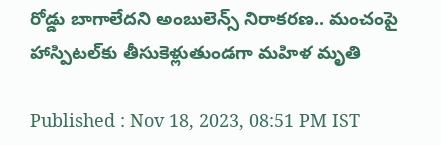రోడ్డు బాగాలేదని అంబులెన్స్ నిరాకరణ.. మంచంపై హాస్పిటల్‌కు తీసుకెళ్లుతుండగా మహిళ మృతి

Published : Nov 18, 2023, 08:51 PM IST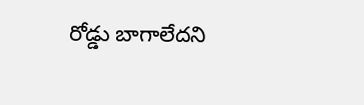రోడ్డు బాగాలేదని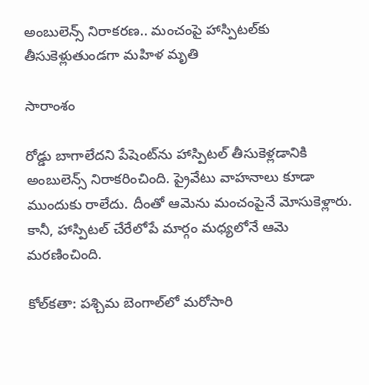అంబులెన్స్ నిరాకరణ.. మంచంపై హాస్పిటల్‌కు తీసుకెళ్లుతుండగా మహిళ మృతి

సారాంశం

రోడ్డు బాగాలేదని పేషెంట్‌ను హాస్పిటల్ తీసుకెళ్లడానికి అంబులెన్స్ నిరాకరించింది. ప్రైవేటు వాహనాలు కూడా ముందుకు రాలేదు. దీంతో ఆమెను మంచంపైనే మోసుకెళ్లారు. కానీ, హాస్పిటల్ చేరేలోపే మార్గం మధ్యలోనే ఆమె మరణించింది.

కోల్‌కతా: పశ్చిమ బెంగాల్‌లో మరోసారి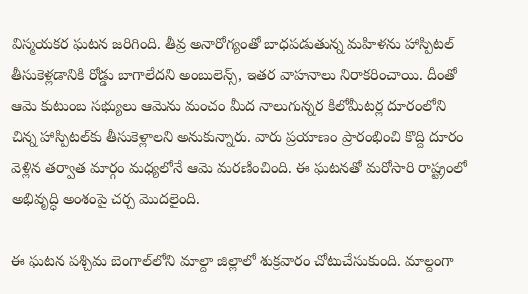విస్మయకర ఘటన జరిగింది. తీవ్ర అనారోగ్యంతో బాధపడుతున్న మహిళను హాస్పిటల్ తీసుకెళ్లడానికి రోడ్డు బాగాలేదని అంబులెన్స్, ఇతర వాహనాలు నిరాకరించాయి. దీంతో ఆమె కుటుంబ సభ్యులు ఆమెను మంచం మీద నాలుగున్నర కిలోమీటర్ల దూరంలోని చిన్న హాస్పిటల్‌కు తీసుకెళ్లాలని అనుకున్నారు. వారు ప్రయాణం ప్రారంభించి కొద్ది దూరం వెళ్లిన తర్వాత మార్గం మధ్యలోనే ఆమె మరణించింది. ఈ ఘటనతో మరోసారి రాష్ట్రంలో అభివృద్ధి అంశంపై చర్చ మొదలైంది.

ఈ ఘటన పశ్చిమ బెంగాల్‌లోని మాల్దా జిల్లాలో శుక్రవారం చోటుచేసుకుంది. మాల్దంగా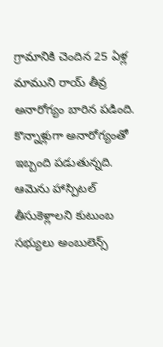గ్రామానికి చెందిన 25 ఏళ్ల మాముని రాయ్ తీవ్ర అనారోగ్యం బారిన పడింది. కొన్నాళ్లుగా అనారోగ్యంతో ఇబ్బంది పడుతున్నది. ఆమెను హాస్పిటల్ తీసుకెళ్లాలని కుటుంబ సభ్యులు అంబులెన్స్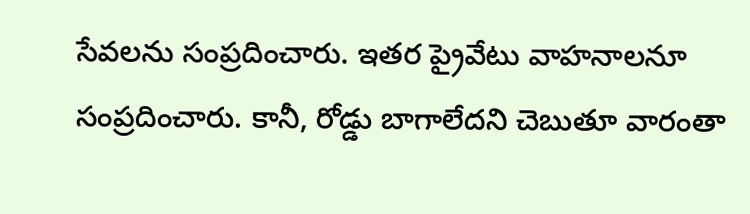సేవలను సంప్రదించారు. ఇతర ప్రైవేటు వాహనాలనూ సంప్రదించారు. కానీ, రోడ్డు బాగాలేదని చెబుతూ వారంతా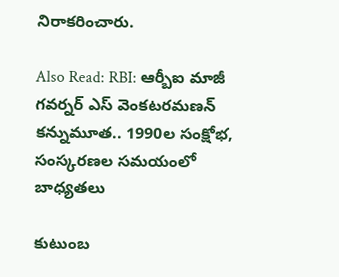నిరాకరించారు.

Also Read: RBI: ఆర్బీఐ మాజీ గవర్నర్ ఎస్ వెంకటరమణన్ కన్నుమూత.. 1990ల సంక్షోభ, సంస్కరణల సమయంలో బాధ్యతలు

కుటుంబ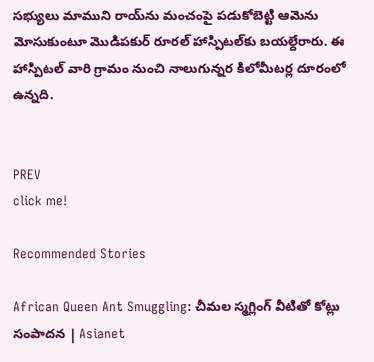సభ్యులు మాముని రాయ్‌ను మంచంపై పడుకోబెట్టి ఆమెను మోసుకుంటూ మొడిపకుర్ రూరల్ హాస్పిటల్‌కు బయల్దేరారు. ఈ హాస్పిటల్ వారి గ్రామం నుంచి నాలుగున్నర కిలోమీటర్ల దూరంలో ఉన్నది.


PREV
click me!

Recommended Stories

African Queen Ant Smuggling: చీమల స్మగ్లింగ్ వీటితో కోట్లు సంపాదన | Asianet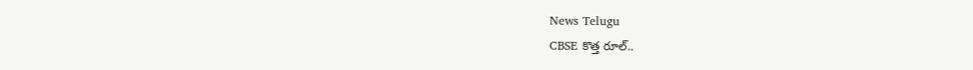News Telugu
CBSE కొత్త రూల్..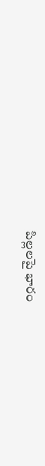పిల్లలపై భారం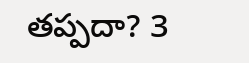తప్పదా? 3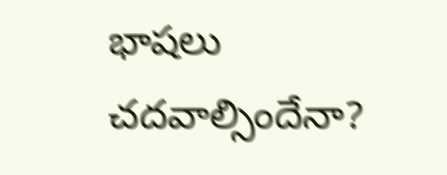భాషలు చదవాల్సిందేనా?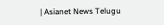| Asianet News Telugu